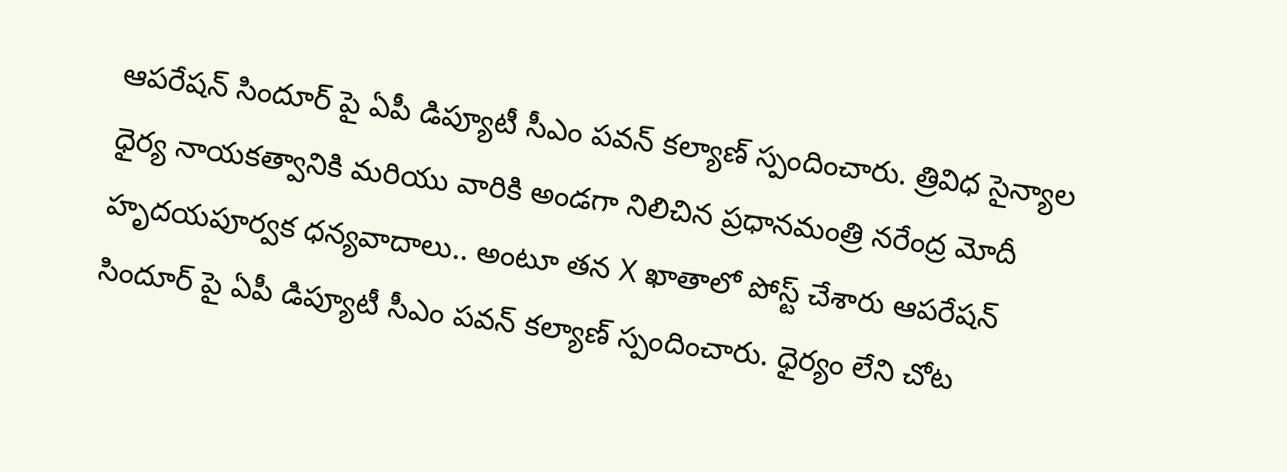ఆపరేషన్ సిందూర్ పై ఏపీ డిప్యూటీ సీఎం పవన్ కల్యాణ్ స్పందించారు. త్రివిధ సైన్యాల ధైర్య నాయకత్వానికి మరియు వారికి అండగా నిలిచిన ప్రధానమంత్రి నరేంద్ర మోదీ హృదయపూర్వక ధన్యవాదాలు.. అంటూ తన X ఖాతాలో పోస్ట్ చేశారు ఆపరేషన్ సిందూర్ పై ఏపీ డిప్యూటీ సీఎం పవన్ కల్యాణ్ స్పందించారు. ధైర్యం లేని చోట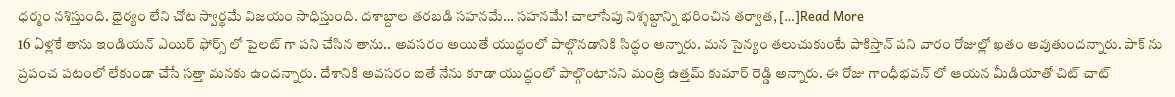ధర్మం నశిస్తుంది. ధైర్యం లేని చోట స్వార్థమే విజయం సాధిస్తుంది. దశాబ్దాల తరబడి సహనమే… సహనమే! చాలాసేపు నిశ్శబ్దాన్ని భరించిన తర్వాత, […]Read More
16 ఏళ్లకే తాను ఇండియన్ ఎయిర్ ఫోర్స్ లో పైలట్ గా పని చేసిన తాను.. అవసరం అయితే యుద్ధంలో పాల్గొనడానికి సిద్ధం అన్నారు. మన సైన్యం తలుచుకుంటే పాకిస్తాన్ పని వారం రోజుల్లో ఖతం అవుతుందన్నారు. పాక్ ను ప్రపంచ పటంలో లేకుండా చేసే సత్తా మనకు ఉందన్నారు. దేశానికి అవసరం ఐతే నేను కూడా యుద్ధంలో పాల్గొంటానని మంత్రి ఉత్తమ్ కుమార్ రెడ్డి అన్నారు. ఈ రోజు గాంధీభవన్ లో ఆయన మీడియాతో చిట్ చాట్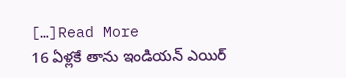[…]Read More
16 ఏళ్లకే తాను ఇండియన్ ఎయిర్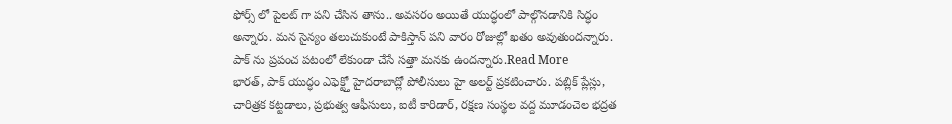ఫోర్స్ లో పైలట్ గా పని చేసిన తాను.. అవసరం అయితే యుద్ధంలో పాల్గొనడానికి సిద్ధం అన్నారు. మన సైన్యం తలుచుకుంటే పాకిస్తాన్ పని వారం రోజుల్లో ఖతం అవుతుందన్నారు. పాక్ ను ప్రపంచ పటంలో లేకుండా చేసే సత్తా మనకు ఉందన్నారు.Read More
భారత్, పాక్ యుద్ధం ఎఫెక్ట్తో హైదరాబాద్లో పోలీసులు హై అలర్ట్ ప్రకటించారు. పబ్లిక్ ప్లేస్లు, చారిత్రక కట్టడాలు, ప్రభుత్వ ఆఫీసులు, ఐటీ కారిడార్, రక్షణ సంస్థల వద్ద మూడంచెల భద్రత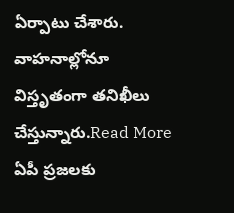ఏర్పాటు చేశారు. వాహనాల్లోనూ విస్తృతంగా తనిఖీలు చేస్తున్నారు.Read More
ఏపీ ప్రజలకు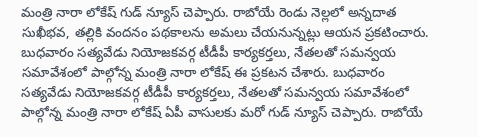మంత్రి నారా లోకేష్ గుడ్ న్యూస్ చెప్పారు. రాబోయే రెండు నెల్లలో అన్నదాత సుఖీభవ, తల్లికి వందనం పథకాలను అమలు చేయనున్నట్లు ఆయన ప్రకటించారు. బుధవారం సత్యవేడు నియోజకవర్గ టీడీపీ కార్యకర్తలు, నేతలతో సమన్వయ సమావేశంలో పాల్గోన్న మంత్రి నారా లోకేష్ ఈ ప్రకటన చేశారు. బుధవారం సత్యవేడు నియోజకవర్గ టీడీపీ కార్యకర్తలు, నేతలతో సమన్వయ సమావేశంలో పాల్గోన్న మంత్రి నారా లోకేష్ ఏపీ వాసులకు మరో గుడ్ న్యూస్ చెప్పారు. రాబోయే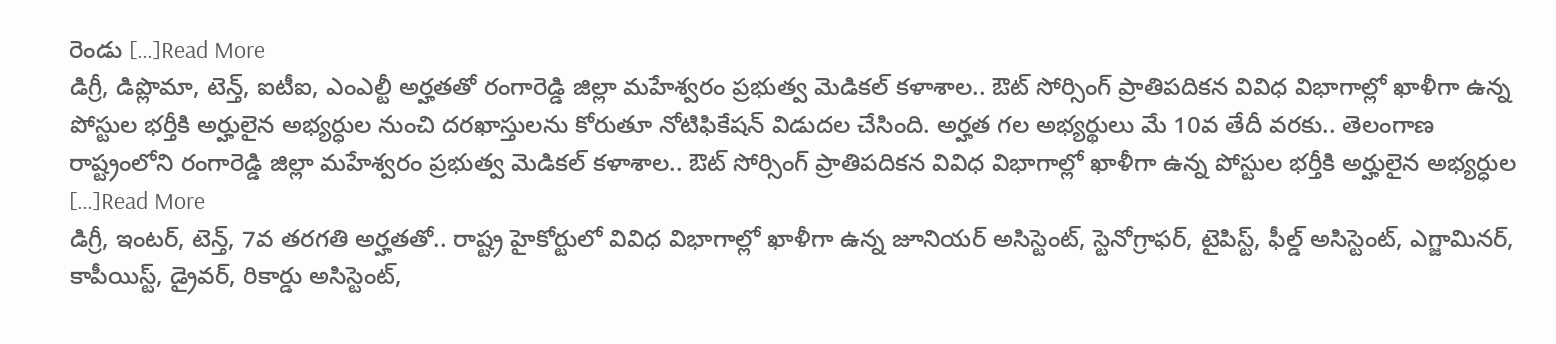రెండు […]Read More
డిగ్రీ, డిప్లొమా, టెన్త్, ఐటీఐ, ఎంఎల్టీ అర్హతతో రంగారెడ్డి జిల్లా మహేశ్వరం ప్రభుత్వ మెడికల్ కళాశాల.. ఔట్ సోర్సింగ్ ప్రాతిపదికన వివిధ విభాగాల్లో ఖాళీగా ఉన్న పోస్టుల భర్తీకి అర్హులైన అభ్యర్ధుల నుంచి దరఖాస్తులను కోరుతూ నోటిఫికేషన్ విడుదల చేసింది. అర్హత గల అభ్యర్థులు మే 10వ తేదీ వరకు.. తెలంగాణ రాష్ట్రంలోని రంగారెడ్డి జిల్లా మహేశ్వరం ప్రభుత్వ మెడికల్ కళాశాల.. ఔట్ సోర్సింగ్ ప్రాతిపదికన వివిధ విభాగాల్లో ఖాళీగా ఉన్న పోస్టుల భర్తీకి అర్హులైన అభ్యర్ధుల […]Read More
డిగ్రీ, ఇంటర్, టెన్త్, 7వ తరగతి అర్హతతో.. రాష్ట్ర హైకోర్టులో వివిధ విభాగాల్లో ఖాళీగా ఉన్న జూనియర్ అసిస్టెంట్, స్టెనోగ్రాఫర్, టైపిస్ట్, ఫీల్డ్ అసిస్టెంట్, ఎగ్జామినర్, కాపీయిస్ట్, డ్రైవర్, రికార్డు అసిస్టెంట్,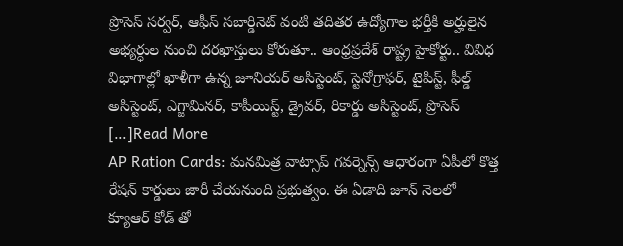ప్రొసెస్ సర్వర్, ఆఫీస్ సబార్డినెట్ వంటి తదితర ఉద్యోగాల భర్తీకి అర్హులైన అభ్యర్ధుల నుంచి దరఖాస్తులు కోరుతూ.. ఆంధ్రప్రదేశ్ రాష్ట్ర హైకోర్టు.. వివిధ విభాగాల్లో ఖాళీగా ఉన్న జూనియర్ అసిస్టెంట్, స్టెనోగ్రాఫర్, టైపిస్ట్, ఫీల్డ్ అసిస్టెంట్, ఎగ్జామినర్, కాపీయిస్ట్, డ్రైవర్, రికార్డు అసిస్టెంట్, ప్రొసెస్ […]Read More
AP Ration Cards: మనమిత్ర వాట్సాప్ గవర్నెన్స్ ఆధారంగా ఏపీలో కొత్త రేషన్ కార్డులు జారీ చేయనుంది ప్రభుత్వం. ఈ ఏడాది జూన్ నెలలో క్యూఆర్ కోడ్ తో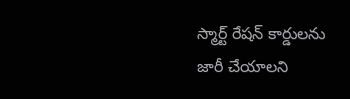స్మార్ట్ రేషన్ కార్డులను జారీ చేయాలని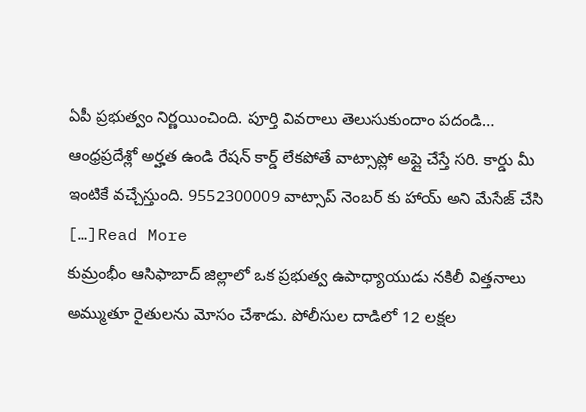ఏపీ ప్రభుత్వం నిర్ణయించింది. పూర్తి వివరాలు తెలుసుకుందాం పదండి… ఆంధ్రప్రదేశ్లో అర్హత ఉండి రేషన్ కార్డ్ లేకపోతే వాట్సాప్లో అప్లై చేస్తే సరి. కార్డు మీ ఇంటికే వచ్చేస్తుంది. 9552300009 వాట్సాప్ నెంబర్ కు హాయ్ అని మేసేజ్ చేసి […]Read More
కుమ్రంభీం ఆసిఫాబాద్ జిల్లాలో ఒక ప్రభుత్వ ఉపాధ్యాయుడు నకిలీ విత్తనాలు అమ్ముతూ రైతులను మోసం చేశాడు. పోలీసుల దాడిలో 12 లక్షల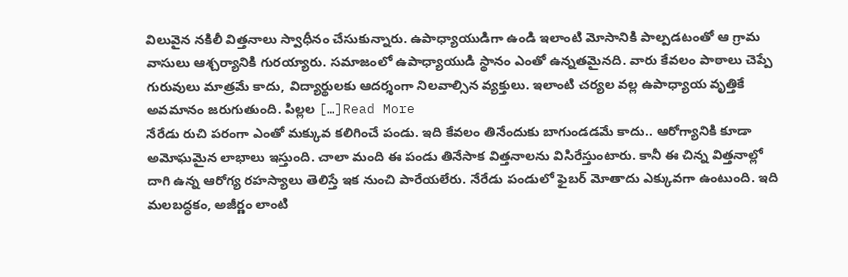విలువైన నకిలీ విత్తనాలు స్వాధీనం చేసుకున్నారు. ఉపాధ్యాయుడిగా ఉండి ఇలాంటి మోసానికి పాల్పడటంతో ఆ గ్రామ వాసులు ఆశ్చర్యానికి గురయ్యారు. సమాజంలో ఉపాధ్యాయుడి స్థానం ఎంతో ఉన్నతమైనది. వారు కేవలం పాఠాలు చెప్పే గురువులు మాత్రమే కాదు, విద్యార్థులకు ఆదర్శంగా నిలవాల్సిన వ్యక్తులు. ఇలాంటి చర్యల వల్ల ఉపాధ్యాయ వృత్తికే అవమానం జరుగుతుంది. పిల్లల […]Read More
నేరేడు రుచి పరంగా ఎంతో మక్కువ కలిగించే పండు. ఇది కేవలం తినేందుకు బాగుండడమే కాదు.. ఆరోగ్యానికి కూడా అమోఘమైన లాభాలు ఇస్తుంది. చాలా మంది ఈ పండు తినేసాక విత్తనాలను విసిరేస్తుంటారు. కానీ ఈ చిన్న విత్తనాల్లో దాగి ఉన్న ఆరోగ్య రహస్యాలు తెలిస్తే ఇక నుంచి పారేయలేరు. నేరేడు పండులో ఫైబర్ మోతాదు ఎక్కువగా ఉంటుంది. ఇది మలబద్ధకం, అజీర్ణం లాంటి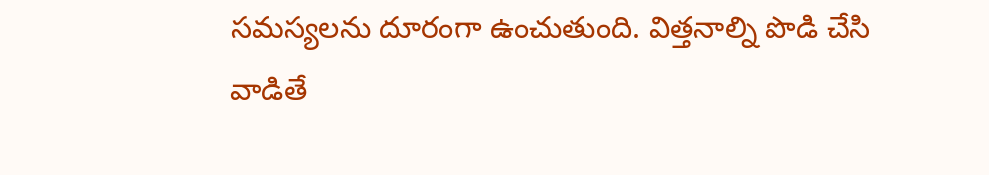సమస్యలను దూరంగా ఉంచుతుంది. విత్తనాల్ని పొడి చేసి వాడితే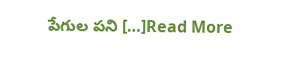పేగుల పని […]Read More